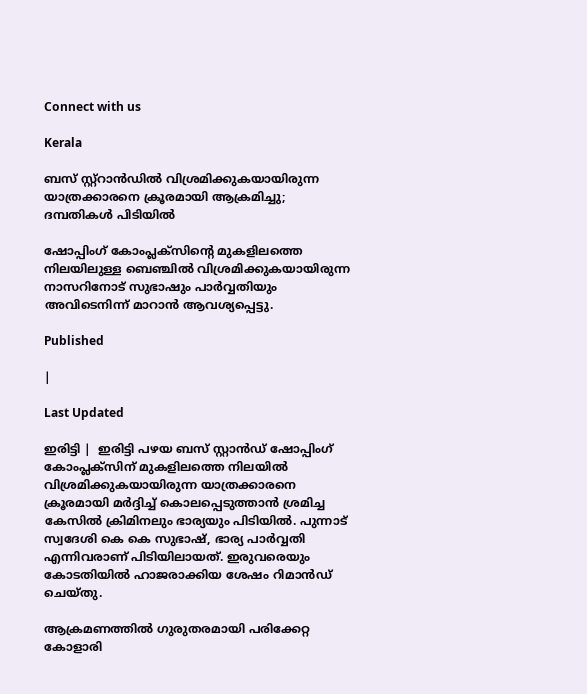Connect with us

Kerala

ബസ് സ്റ്റ്‌റാന്‍ഡില്‍ വിശ്രമിക്കുകയായിരുന്ന യാത്രക്കാരനെ ക്രൂരമായി ആക്രമിച്ചു; ദമ്പതികള്‍ പിടിയില്‍

ഷോപ്പിംഗ് കോംപ്ലക്സിന്റെ മുകളിലത്തെ നിലയിലുള്ള ബെഞ്ചില്‍ വിശ്രമിക്കുകയായിരുന്ന നാസറിനോട് സുഭാഷും പാര്‍വ്വതിയും അവിടെനിന്ന് മാറാന്‍ ആവശ്യപ്പെട്ടു.

Published

|

Last Updated

ഇരിട്ടി |  ഇരിട്ടി പഴയ ബസ് സ്റ്റാന്‍ഡ് ഷോപ്പിംഗ് കോംപ്ലക്സിന് മുകളിലത്തെ നിലയില്‍ വിശ്രമിക്കുകയായിരുന്ന യാത്രക്കാരനെ ക്രൂരമായി മര്‍ദ്ദിച്ച് കൊലപ്പെടുത്താന്‍ ശ്രമിച്ച കേസില്‍ ക്രിമിനലും ഭാര്യയും പിടിയില്‍. പുന്നാട് സ്വദേശി കെ കെ സുഭാഷ്, ഭാര്യ പാര്‍വ്വതി എന്നിവരാണ് പിടിയിലായത്. ഇരുവരെയും കോടതിയില്‍ ഹാജരാക്കിയ ശേഷം റിമാന്‍ഡ് ചെയ്തു.

ആക്രമണത്തില്‍ ഗുരുതരമായി പരിക്കേറ്റ കോളാരി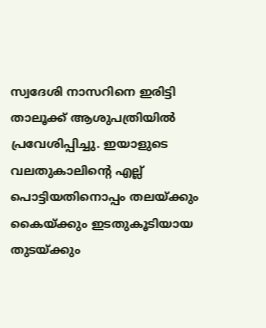സ്വദേശി നാസറിനെ ഇരിട്ടി താലൂക്ക് ആശുപത്രിയില്‍ പ്രവേശിപ്പിച്ചു. ഇയാളുടെ വലതുകാലിന്റെ എല്ല് പൊട്ടിയതിനൊപ്പം തലയ്ക്കും കൈയ്ക്കും ഇടതുകൂടിയായ തുടയ്ക്കും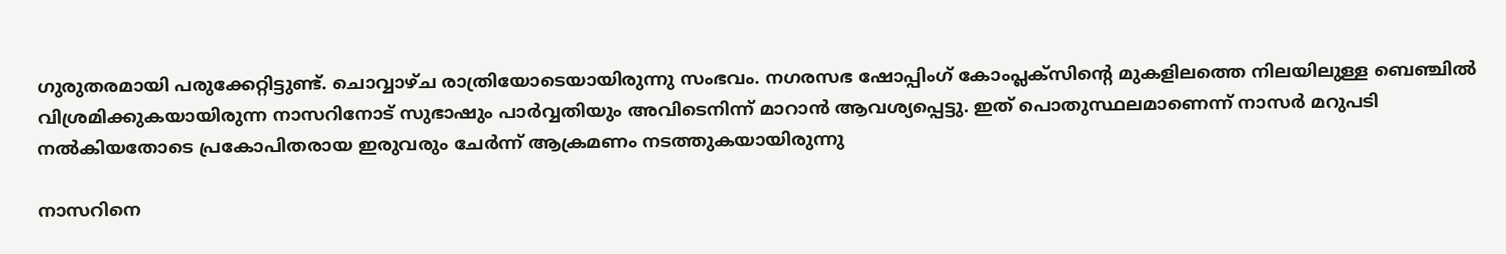ഗുരുതരമായി പരുക്കേറ്റിട്ടുണ്ട്. ചൊവ്വാഴ്ച രാത്രിയോടെയായിരുന്നു സംഭവം. നഗരസഭ ഷോപ്പിംഗ് കോംപ്ലക്സിന്റെ മുകളിലത്തെ നിലയിലുള്ള ബെഞ്ചില്‍ വിശ്രമിക്കുകയായിരുന്ന നാസറിനോട് സുഭാഷും പാര്‍വ്വതിയും അവിടെനിന്ന് മാറാന്‍ ആവശ്യപ്പെട്ടു. ഇത് പൊതുസ്ഥലമാണെന്ന് നാസര്‍ മറുപടി നല്‍കിയതോടെ പ്രകോപിതരായ ഇരുവരും ചേര്‍ന്ന് ആക്രമണം നടത്തുകയായിരുന്നു

നാസറിനെ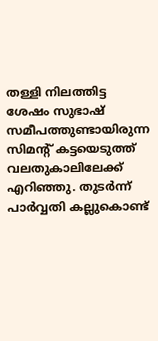തള്ളി നിലത്തിട്ട ശേഷം സുഭാഷ് സമീപത്തുണ്ടായിരുന്ന സിമന്റ് കട്ടയെടുത്ത് വലതുകാലിലേക്ക് എറിഞ്ഞു. തുടര്‍ന്ന് പാര്‍വ്വതി കല്ലുകൊണ്ട്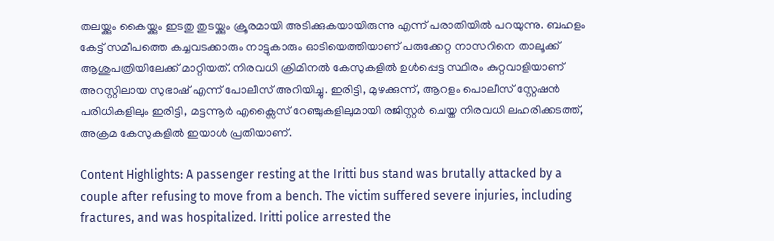തലയ്ക്കും കൈയ്ക്കും ഇടതു തുടയ്ക്കും ക്രൂരമായി അടിക്കുകയായിരുന്നു എന്ന് പരാതിയില്‍ പറയുന്നു. ബഹളം കേട്ട് സമീപത്തെ കച്ചവടക്കാരും നാട്ടുകാരും ഓടിയെത്തിയാണ് പരുക്കേറ്റ നാസറിനെ താലൂക്ക് ആശുപത്രിയിലേക്ക് മാറ്റിയത്. നിരവധി ക്രിമിനല്‍ കേസുകളില്‍ ഉള്‍പ്പെട്ട സ്ഥിരം കുറ്റവാളിയാണ് അറസ്റ്റിലായ സുഭാഷ് എന്ന് പോലീസ് അറിയിച്ചു. ഇരിട്ടി, മുഴക്കുന്ന്, ആറളം പൊലീസ് സ്റ്റേഷന്‍ പരിധികളിലും ഇരിട്ടി, മട്ടന്നൂര്‍ എക്സൈസ് റേഞ്ചുകളിലുമായി രജിസ്റ്റര്‍ ചെയ്ത നിരവധി ലഹരിക്കടത്ത്, അക്രമ കേസുകളില്‍ ഇയാള്‍ പ്രതിയാണ്.

Content Highlights: A passenger resting at the Iritti bus stand was brutally attacked by a couple after refusing to move from a bench. The victim suffered severe injuries, including fractures, and was hospitalized. Iritti police arrested the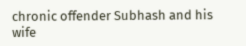chronic offender Subhash and his wife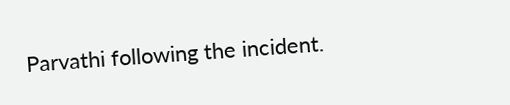Parvathi following the incident.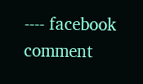---- facebook comment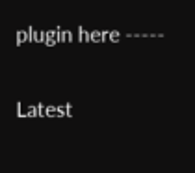plugin here -----

Latest